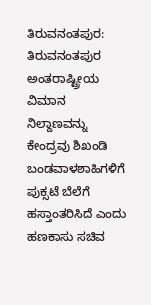ತಿರುವನಂತಪುರ: ತಿರುವನಂತಪುರ ಅಂತರಾಷ್ಟ್ರೀಯ ವಿಮಾನ ನಿಲ್ದಾಣವನ್ನು ಕೇಂದ್ರವು ಶಿಖಂಡಿ ಬಂಡವಾಳಶಾಹಿಗಳಿಗೆ ಪುಕ್ಸಟೆ ಬೆಲೆಗೆ ಹಸ್ತಾಂತರಿಸಿದೆ ಎಂದು ಹಣಕಾಸು ಸಚಿವ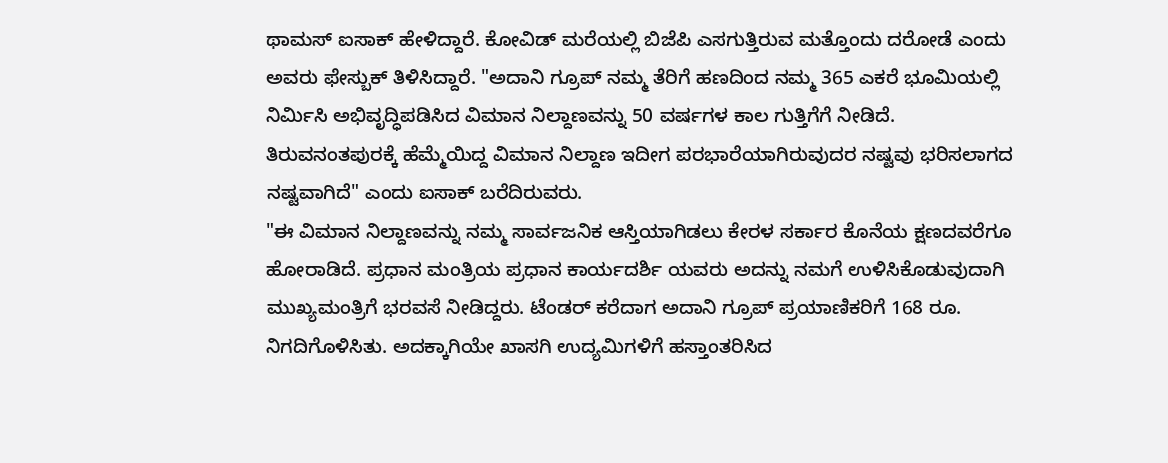ಥಾಮಸ್ ಐಸಾಕ್ ಹೇಳಿದ್ದಾರೆ. ಕೋವಿಡ್ ಮರೆಯಲ್ಲಿ ಬಿಜೆಪಿ ಎಸಗುತ್ತಿರುವ ಮತ್ತೊಂದು ದರೋಡೆ ಎಂದು ಅವರು ಫೇಸ್ಬುಕ್ ತಿಳಿಸಿದ್ದಾರೆ. "ಅದಾನಿ ಗ್ರೂಪ್ ನಮ್ಮ ತೆರಿಗೆ ಹಣದಿಂದ ನಮ್ಮ 365 ಎಕರೆ ಭೂಮಿಯಲ್ಲಿ ನಿರ್ಮಿಸಿ ಅಭಿವೃದ್ಧಿಪಡಿಸಿದ ವಿಮಾನ ನಿಲ್ದಾಣವನ್ನು 50 ವರ್ಷಗಳ ಕಾಲ ಗುತ್ತಿಗೆಗೆ ನೀಡಿದೆ. ತಿರುವನಂತಪುರಕ್ಕೆ ಹೆಮ್ಮೆಯಿದ್ದ ವಿಮಾನ ನಿಲ್ದಾಣ ಇದೀಗ ಪರಭಾರೆಯಾಗಿರುವುದರ ನಷ್ಟವು ಭರಿಸಲಾಗದ ನಷ್ಟವಾಗಿದೆ" ಎಂದು ಐಸಾಕ್ ಬರೆದಿರುವರು.
"ಈ ವಿಮಾನ ನಿಲ್ದಾಣವನ್ನು ನಮ್ಮ ಸಾರ್ವಜನಿಕ ಆಸ್ತಿಯಾಗಿಡಲು ಕೇರಳ ಸರ್ಕಾರ ಕೊನೆಯ ಕ್ಷಣದವರೆಗೂ ಹೋರಾಡಿದೆ. ಪ್ರಧಾನ ಮಂತ್ರಿಯ ಪ್ರಧಾನ ಕಾರ್ಯದರ್ಶಿ ಯವರು ಅದನ್ನು ನಮಗೆ ಉಳಿಸಿಕೊಡುವುದಾಗಿ ಮುಖ್ಯಮಂತ್ರಿಗೆ ಭರವಸೆ ನೀಡಿದ್ದರು. ಟೆಂಡರ್ ಕರೆದಾಗ ಅದಾನಿ ಗ್ರೂಪ್ ಪ್ರಯಾಣಿಕರಿಗೆ 168 ರೂ. ನಿಗದಿಗೊಳಿಸಿತು. ಅದಕ್ಕಾಗಿಯೇ ಖಾಸಗಿ ಉದ್ಯಮಿಗಳಿಗೆ ಹಸ್ತಾಂತರಿಸಿದ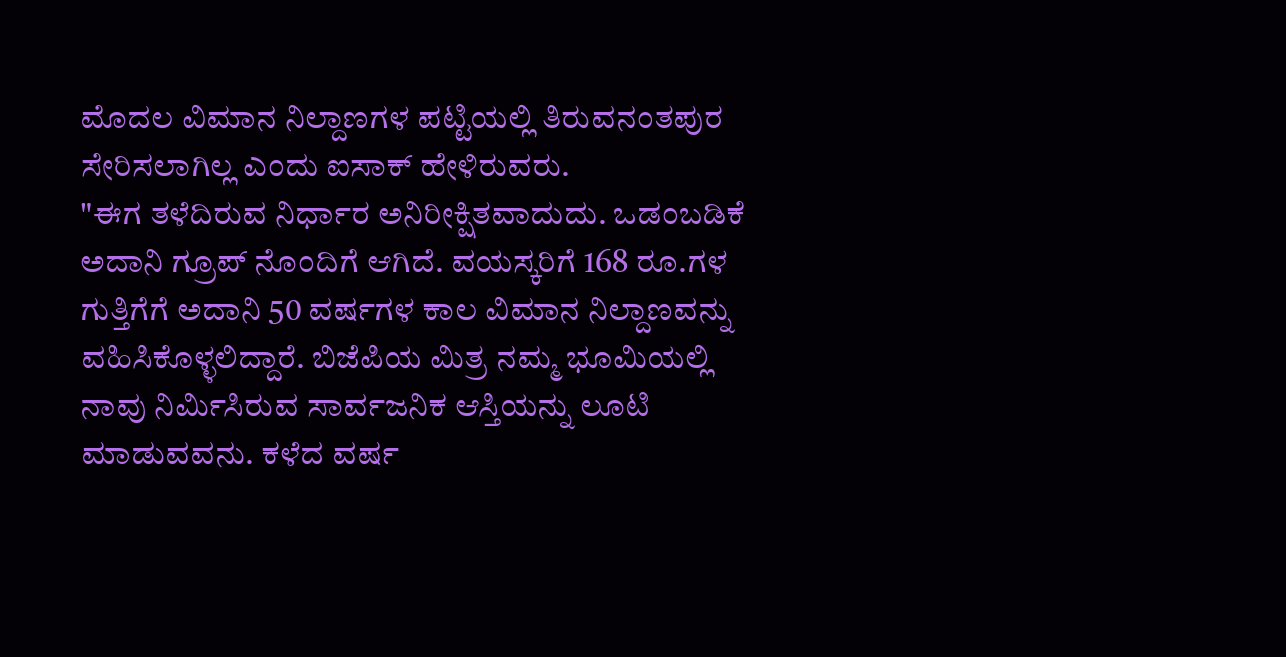ಮೊದಲ ವಿಮಾನ ನಿಲ್ದಾಣಗಳ ಪಟ್ಟಿಯಲ್ಲಿ ತಿರುವನಂತಪುರ ಸೇರಿಸಲಾಗಿಲ್ಲ ಎಂದು ಐಸಾಕ್ ಹೇಳಿರುವರು.
"ಈಗ ತಳೆದಿರುವ ನಿರ್ಧಾರ ಅನಿರೀಕ್ಷಿತವಾದುದು. ಒಡಂಬಡಿಕೆ ಅದಾನಿ ಗ್ರೂಪ್ ನೊಂದಿಗೆ ಆಗಿದೆ. ವಯಸ್ಕರಿಗೆ 168 ರೂ.ಗಳ ಗುತ್ತಿಗೆಗೆ ಅದಾನಿ 50 ವರ್ಷಗಳ ಕಾಲ ವಿಮಾನ ನಿಲ್ದಾಣವನ್ನು ವಹಿಸಿಕೊಳ್ಳಲಿದ್ದಾರೆ. ಬಿಜೆಪಿಯ ಮಿತ್ರ ನಮ್ಮ ಭೂಮಿಯಲ್ಲಿ ನಾವು ನಿರ್ಮಿಸಿರುವ ಸಾರ್ವಜನಿಕ ಆಸ್ತಿಯನ್ನು ಲೂಟಿ ಮಾಡುವವನು. ಕಳೆದ ವರ್ಷ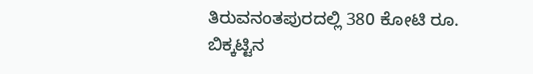ತಿರುವನಂತಪುರದಲ್ಲಿ 380 ಕೋಟಿ ರೂ. ಬಿಕ್ಕಟ್ಟಿನ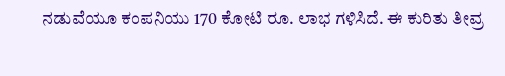ನಡುವೆಯೂ ಕಂಪನಿಯು 170 ಕೋಟಿ ರೂ. ಲಾಭ ಗಳಿಸಿದೆ. ಈ ಕುರಿತು ತೀವ್ರ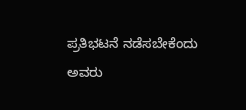ಪ್ರತಿಭಟನೆ ನಡೆಸಬೇಕೆಂದು ಅವರು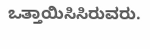ಒತ್ತಾಯಿಸಿಸಿರುವರು.